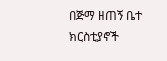በጅማ ዘጠኝ ቤተ ክርስቲያኖች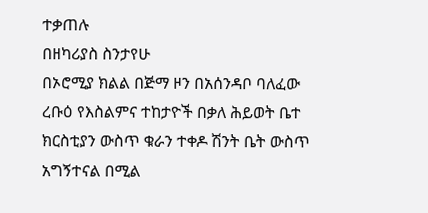ተቃጠሉ
በዘካሪያስ ስንታየሁ
በኦሮሚያ ክልል በጅማ ዞን በአሰንዳቦ ባለፈው ረቡዕ የእስልምና ተከታዮች በቃለ ሕይወት ቤተ ክርስቲያን ውስጥ ቁራን ተቀዶ ሽንት ቤት ውስጥ አግኝተናል በሚል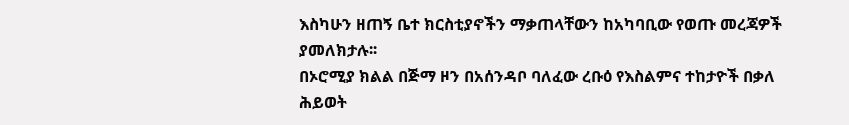እስካሁን ዘጠኝ ቤተ ክርስቲያኖችን ማቃጠላቸውን ከአካባቢው የወጡ መረጃዎች ያመለክታሉ፡፡
በኦሮሚያ ክልል በጅማ ዞን በአሰንዳቦ ባለፈው ረቡዕ የእስልምና ተከታዮች በቃለ ሕይወት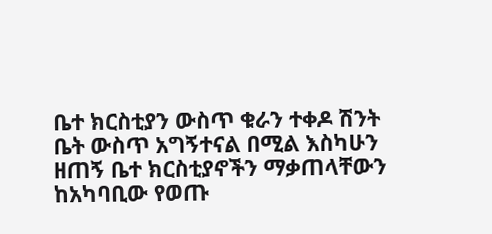ቤተ ክርስቲያን ውስጥ ቁራን ተቀዶ ሽንት ቤት ውስጥ አግኝተናል በሚል እስካሁን ዘጠኝ ቤተ ክርስቲያኖችን ማቃጠላቸውን ከአካባቢው የወጡ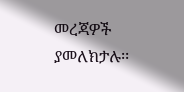መረጃዎች ያመለክታሉ፡፡